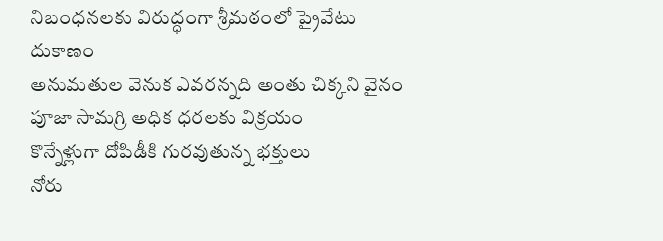నిబంధనలకు విరుద్ధంగా శ్రీమఠంలో ప్రైవేటు దుకాణం
అనుమతుల వెనుక ఎవరన్నది అంతు చిక్కని వైనం
పూజా సామగ్రి అధిక ధరలకు విక్రయం
కొన్నేళ్లుగా దోపిడీకి గురవుతున్న భక్తులు
నోరు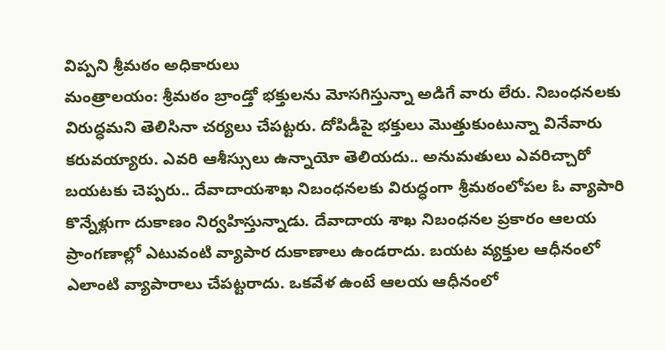విప్పని శ్రీమఠం అధికారులు
మంత్రాలయం: శ్రీమఠం బ్రాండ్తో భక్తులను మోసగిస్తున్నా అడిగే వారు లేరు. నిబంధనలకు విరుద్ధమని తెలిసినా చర్యలు చేపట్టరు. దోపిడీపై భక్తులు మొత్తుకుంటున్నా వినేవారు కరువయ్యారు. ఎవరి ఆశీస్సులు ఉన్నాయో తెలియదు.. అనుమతులు ఎవరిచ్చారో బయటకు చెప్పరు.. దేవాదాయశాఖ నిబంధనలకు విరుద్ధంగా శ్రీమఠంలోపల ఓ వ్యాపారి కొన్నేళ్లుగా దుకాణం నిర్వహిస్తున్నాడు. దేవాదాయ శాఖ నిబంధనల ప్రకారం ఆలయ ప్రాంగణాల్లో ఎటువంటి వ్యాపార దుకాణాలు ఉండరాదు. బయట వ్యక్తుల ఆధీనంలో ఎలాంటి వ్యాపారాలు చేపట్టరాదు. ఒకవేళ ఉంటే ఆలయ ఆధీనంలో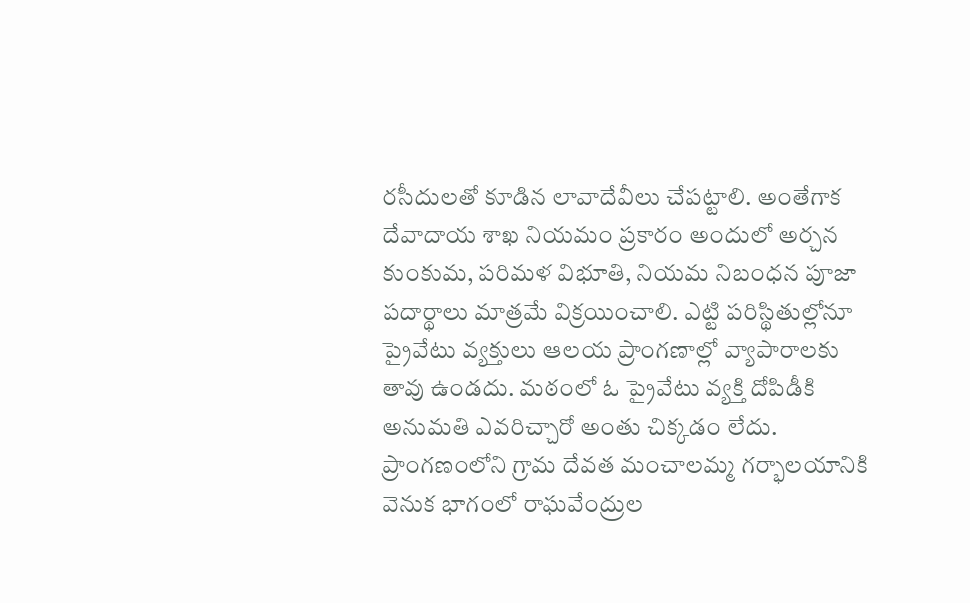రసీదులతో కూడిన లావాదేవీలు చేపట్టాలి. అంతేగాక దేవాదాయ శాఖ నియమం ప్రకారం అందులో అర్చన కుంకుమ, పరిమళ విభూతి, నియమ నిబంధన పూజా పదార్థాలు మాత్రమే విక్రయించాలి. ఎట్టి పరిస్థితుల్లోనూ ప్రైవేటు వ్యక్తులు ఆలయ ప్రాంగణాల్లో వ్యాపారాలకు తావు ఉండదు. మఠంలో ఓ ప్రైవేటు వ్యక్తి దోపిడీకి అనుమతి ఎవరిచ్చారో అంతు చిక్కడం లేదు. ప్రాంగణంలోని గ్రామ దేవత మంచాలమ్మ గర్భాలయానికి వెనుక భాగంలో రాఘవేంద్రుల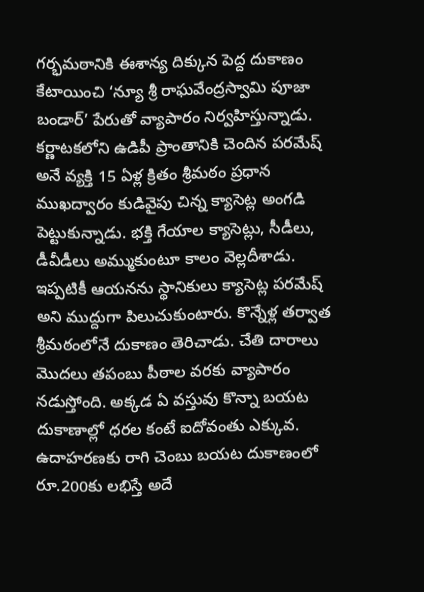గర్భమఠానికి ఈశాన్య దిక్కున పెద్ద దుకాణం కేటాయించి ‘న్యూ శ్రీ రాఘవేంద్రస్వామి పూజా బండార్’ పేరుతో వ్యాపారం నిర్వహిస్తున్నాడు. కర్ణాటకలోని ఉడిపీ ప్రాంతానికి చెందిన పరమేష్ అనే వ్యక్తి 15 ఏళ్ల క్రితం శ్రీమఠం ప్రధాన ముఖద్వారం కుడివైపు చిన్న క్యాసెట్ల అంగడి పెట్టుకున్నాడు. భక్తి గేయాల క్యాసెట్లు, సీడీలు, డీవీడీలు అమ్ముకుంటూ కాలం వెల్లదీశాడు. ఇప్పటికీ ఆయనను స్థానికులు క్యాసెట్ల పరమేష్ అని ముద్దుగా పిలుచుకుంటారు. కొన్నేళ్ల తర్వాత శ్రీమఠంలోనే దుకాణం తెరిచాడు. చేతి దారాలు మొదలు తపంబు పీఠాల వరకు వ్యాపారం నడుస్తోంది. అక్కడ ఏ వస్తువు కొన్నా బయట దుకాణాల్లో ధరల కంటే ఐదోవంతు ఎక్కువ. ఉదాహరణకు రాగి చెంబు బయట దుకాణంలో రూ.200కు లభిస్తే అదే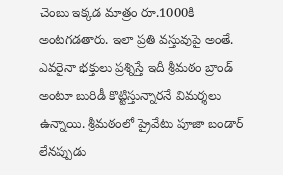చెంబు ఇక్కడ మాత్రం రూ.1000కి అంటగడతారు. ఇలా ప్రతి వస్తువుపై అంతే. ఎవరైనా భక్తులు ప్రశ్నిస్తే ఇదీ శ్రీమఠం బ్రాండ్ అంటూ బురిడీ కొట్టిస్తున్నారనే విమర్శలు ఉన్నాయి. శ్రీమఠంలో ప్రైవేటు పూజా బండార్ లేనప్పుడు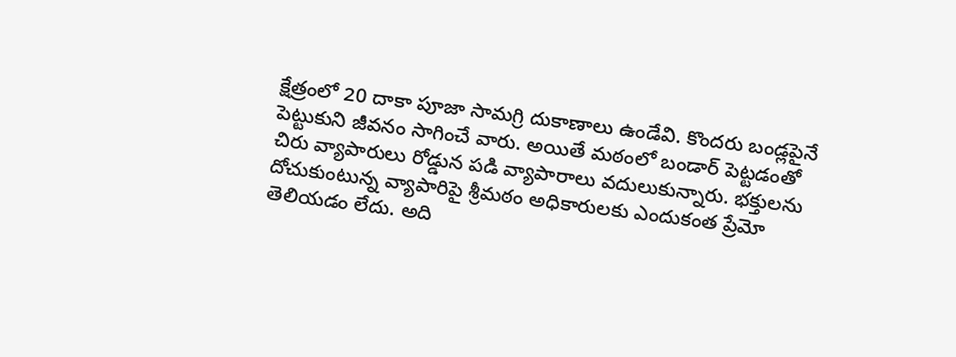క్షేత్రంలో 20 దాకా పూజా సామగ్రి దుకాణాలు ఉండేవి. కొందరు బండ్లపైనే పెట్టుకుని జీవనం సాగించే వారు. అయితే మఠంలో బండార్ పెట్టడంతో చిరు వ్యాపారులు రోడ్డున పడి వ్యాపారాలు వదులుకున్నారు. భక్తులను దోచుకుంటున్న వ్యాపారిపై శ్రీమఠం అధికారులకు ఎందుకంత ప్రేమో తెలియడం లేదు. అది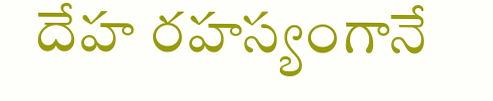దేహ రహస్యంగానే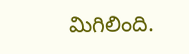మిగిలింది.